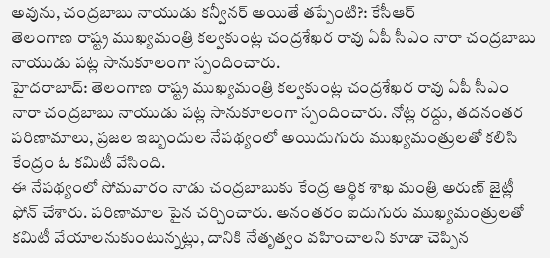అవును, చంద్రబాబు నాయుడు కన్వీనర్ అయితే తప్పేంటి?: కేసీఆర్
తెలంగాణ రాష్ట్ర ముఖ్యమంత్రి కల్వకుంట్ల చంద్రశేఖర రావు ఏపీ సీఎం నారా చంద్రబాబు నాయుడు పట్ల సానుకూలంగా స్పందించారు.
హైదరాబాద్: తెలంగాణ రాష్ట్ర ముఖ్యమంత్రి కల్వకుంట్ల చంద్రశేఖర రావు ఏపీ సీఎం నారా చంద్రబాబు నాయుడు పట్ల సానుకూలంగా స్పందించారు. నోట్ల రద్దు, తదనంతర పరిణామాలు, ప్రజల ఇబ్బందుల నేపథ్యంలో అయిదుగురు ముఖ్యమంత్రులతో కలిసి కేంద్రం ఓ కమిటీ వేసింది.
ఈ నేపథ్యంలో సోమవారం నాడు చంద్రబాబుకు కేంద్ర ఆర్థిక శాఖ మంత్రి అరుణ్ జైట్లీ ఫోన్ చేశారు. పరిణామాల పైన చర్చించారు. అనంతరం ఐదుగురు ముఖ్యమంత్రులతో కమిటీ వేయాలనుకుంటున్నట్లు, దానికి నేతృత్వం వహించాలని కూడా చెప్పిన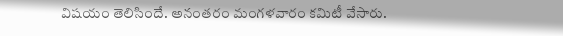విషయం తెలిసిందే. అనంతరం మంగళవారం కమిటీ వేసారు.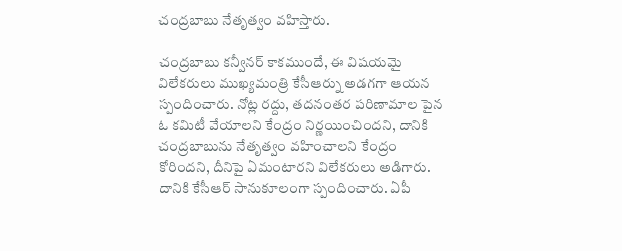చంద్రబాబు నేతృత్వం వహిస్తారు.

చంద్రబాబు కన్వీనర్ కాకముందే, ఈ విషయమై విలేకరులు ముఖ్యమంత్రి కేసీఆర్ను అడగగా ఆయన స్పందించారు. నోట్ల రద్దు, తదనంతర పరిణామాల పైన ఓ కమిటీ వేయాలని కేంద్రం నిర్ణయించిందని, దానికి చంద్రబాబును నేతృత్వం వహించాలని కేంద్రం కోరిందని, దీనిపై ఏమంటారని విలేకరులు అడిగారు.
దానికి కేసీఆర్ సానుకూలంగా స్పందించారు. ఏపీ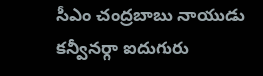సీఎం చంద్రబాబు నాయుడు కన్వీనర్గా ఐదుగురు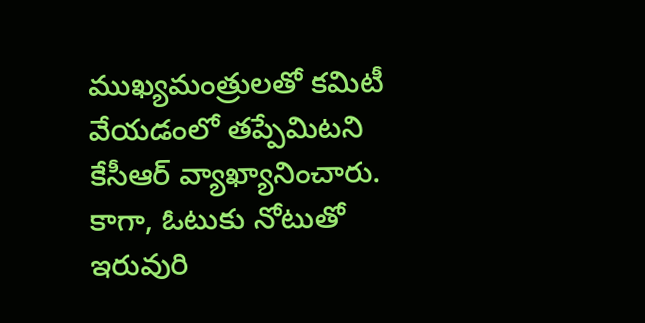ముఖ్యమంత్రులతో కమిటీ వేయడంలో తప్పేమిటని కేసీఆర్ వ్యాఖ్యానించారు. కాగా, ఓటుకు నోటుతో ఇరువురి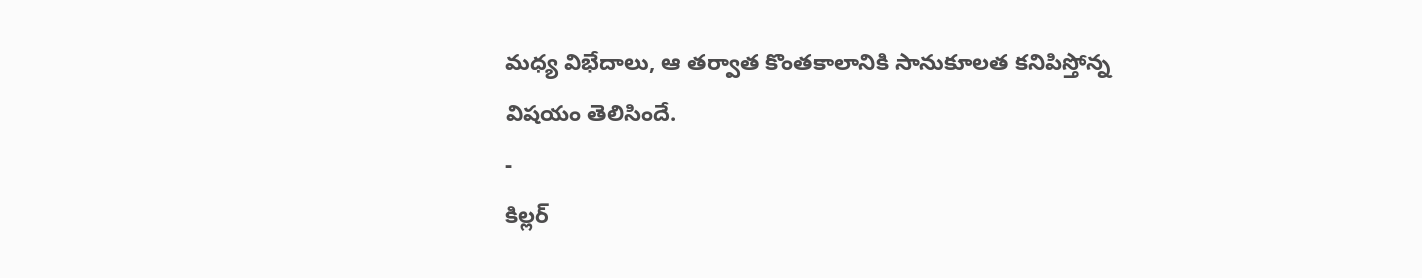మధ్య విభేదాలు, ఆ తర్వాత కొంతకాలానికి సానుకూలత కనిపిస్తోన్న విషయం తెలిసిందే.
-
కిల్లర్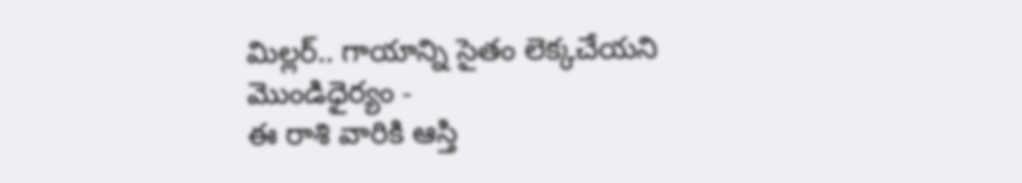మిల్లర్.. గాయాన్ని సైతం లెక్కచేయని మొండిధైర్యం -
ఈ రాశి వారికి ఆస్తి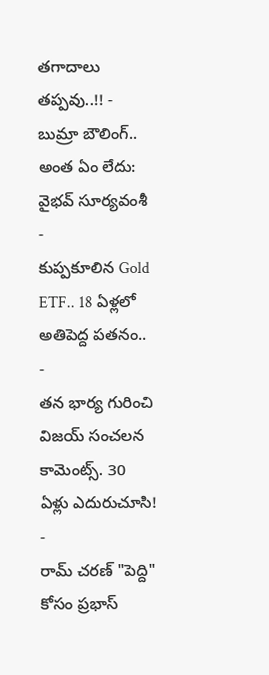తగాదాలు తప్పవు..!! -
బుమ్రా బౌలింగ్.. అంత ఏం లేదు: వైభవ్ సూర్యవంశీ -
కుప్పకూలిన Gold ETF.. 18 ఏళ్లలో అతిపెద్ద పతనం.. -
తన భార్య గురించి విజయ్ సంచలన కామెంట్స్. 30 ఏళ్లు ఎదురుచూసి! -
రామ్ చరణ్ "పెద్ది" కోసం ప్రభాస్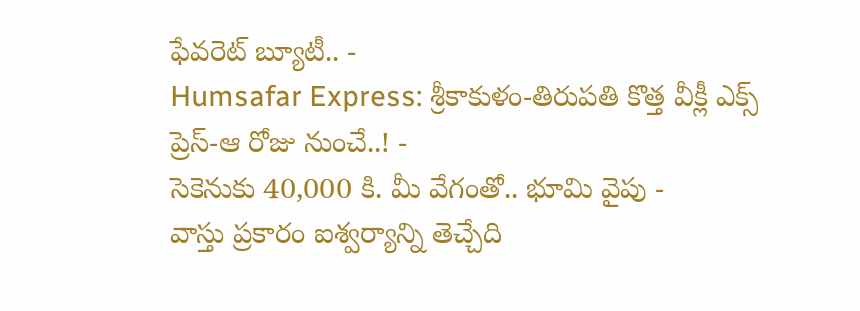ఫేవరెట్ బ్యూటీ.. -
Humsafar Express: శ్రీకాకుళం-తిరుపతి కొత్త వీక్లీ ఎక్స్ ప్రెస్-ఆ రోజు నుంచే..! -
సెకెనుకు 40,000 కి. మీ వేగంతో.. భూమి వైపు -
వాస్తు ప్రకారం ఐశ్వర్యాన్ని తెచ్చేది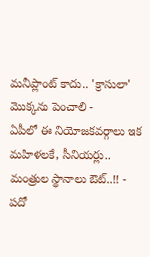మనీప్లాంట్ కాదు.. 'క్రాసులా' మొక్కను పెంచాలి -
ఏపీలో ఈ నియోజకవర్గాలు ఇక మహిళలకే, సీనియర్లు.. మంత్రుల స్థానాలు ఔట్..!! -
పదో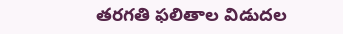తరగతి ఫలితాల విడుదల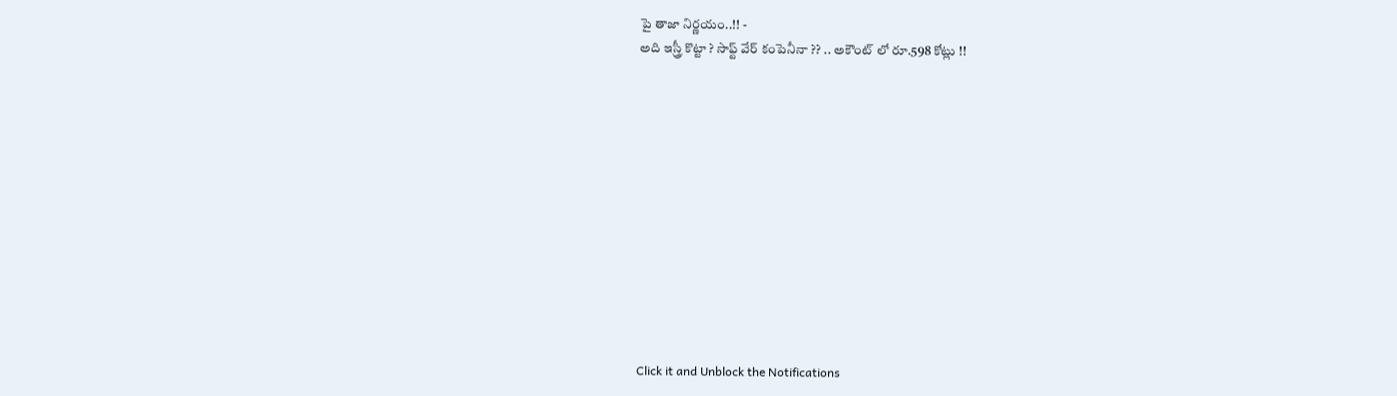పై తాజా నిర్ణయం..!! -
అది ఇస్త్రీ కొట్టా ? సాఫ్ట్ వేర్ కంపెనీనా ?? .. అకౌంట్ లో రూ.598 కోట్లు !!












Click it and Unblock the Notifications